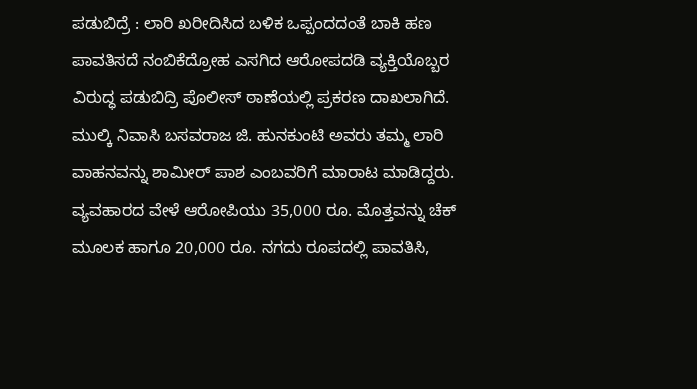ಪಡುಬಿದ್ರೆ : ಲಾರಿ ಖರೀದಿಸಿದ ಬಳಿಕ ಒಪ್ಪಂದದಂತೆ ಬಾಕಿ ಹಣ ಪಾವತಿಸದೆ ನಂಬಿಕೆದ್ರೋಹ ಎಸಗಿದ ಆರೋಪದಡಿ ವ್ಯಕ್ತಿಯೊಬ್ಬರ ವಿರುದ್ಧ ಪಡುಬಿದ್ರಿ ಪೊಲೀಸ್ ಠಾಣೆಯಲ್ಲಿ ಪ್ರಕರಣ ದಾಖಲಾಗಿದೆ.
ಮುಲ್ಕಿ ನಿವಾಸಿ ಬಸವರಾಜ ಜಿ. ಹುನಕುಂಟಿ ಅವರು ತಮ್ಮ ಲಾರಿ ವಾಹನವನ್ನು ಶಾಮೀರ್ ಪಾಶ ಎಂಬವರಿಗೆ ಮಾರಾಟ ಮಾಡಿದ್ದರು. ವ್ಯವಹಾರದ ವೇಳೆ ಆರೋಪಿಯು 35,000 ರೂ. ಮೊತ್ತವನ್ನು ಚೆಕ್ ಮೂಲಕ ಹಾಗೂ 20,000 ರೂ. ನಗದು ರೂಪದಲ್ಲಿ ಪಾವತಿಸಿ,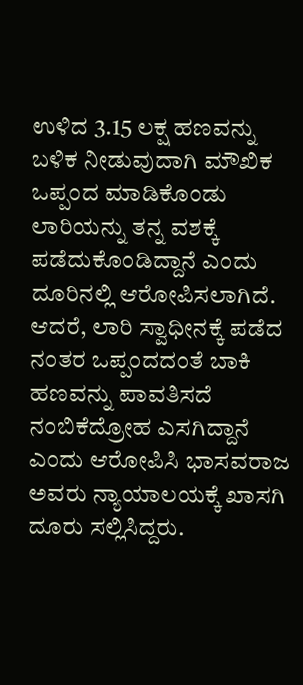ಉಳಿದ 3.15 ಲಕ್ಷ ಹಣವನ್ನು ಬಳಿಕ ನೀಡುವುದಾಗಿ ಮೌಖಿಕ ಒಪ್ಪಂದ ಮಾಡಿಕೊಂಡು ಲಾರಿಯನ್ನು ತನ್ನ ವಶಕ್ಕೆ ಪಡೆದುಕೊಂಡಿದ್ದಾನೆ ಎಂದು ದೂರಿನಲ್ಲಿ ಆರೋಪಿಸಲಾಗಿದೆ.
ಆದರೆ, ಲಾರಿ ಸ್ವಾಧೀನಕ್ಕೆ ಪಡೆದ ನಂತರ ಒಪ್ಪಂದದಂತೆ ಬಾಕಿ ಹಣವನ್ನು ಪಾವತಿಸದೆ ನಂಬಿಕೆದ್ರೋಹ ಎಸಗಿದ್ದಾನೆ ಎಂದು ಆರೋಪಿಸಿ ಭಾಸವರಾಜ ಅವರು ನ್ಯಾಯಾಲಯಕ್ಕೆ ಖಾಸಗಿ ದೂರು ಸಲ್ಲಿಸಿದ್ದರು.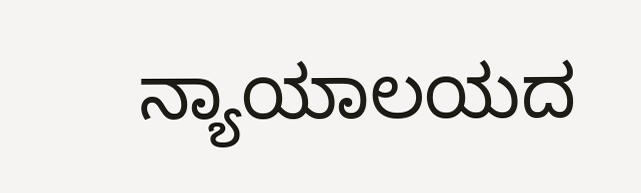ನ್ಯಾಯಾಲಯದ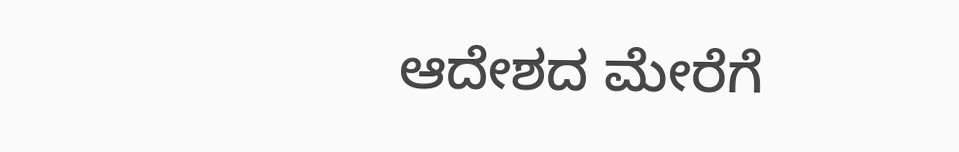ಆದೇಶದ ಮೇರೆಗೆ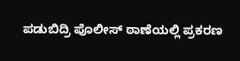ಪಡುಬಿದ್ರಿ ಪೊಲೀಸ್ ಠಾಣೆಯಲ್ಲಿ ಪ್ರಕರಣ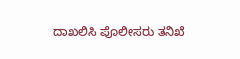ದಾಖಲಿಸಿ ಪೊಲೀಸರು ತನಿಖೆ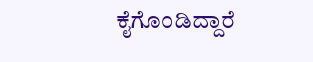ಕೈಗೊಂಡಿದ್ದಾರೆ